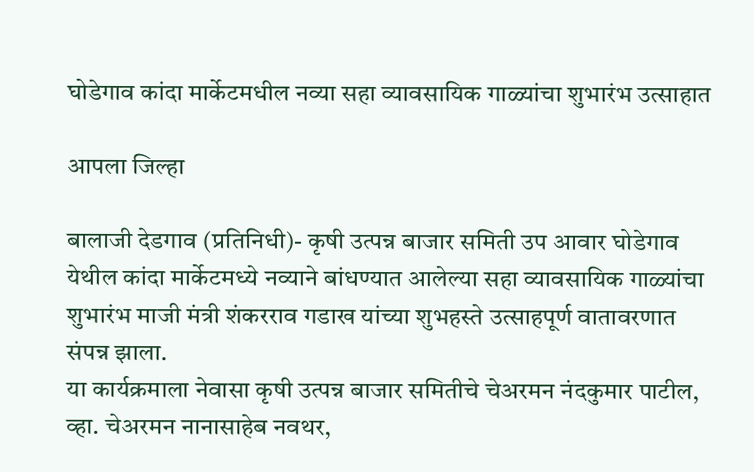घोडेगाव कांदा मार्केटमधील नव्या सहा व्यावसायिक गाळ्यांचा शुभारंभ उत्साहात

आपला जिल्हा

बालाजी देडगाव (प्रतिनिधी)- कृषी उत्पन्न बाजार समिती उप आवार घोडेगाव येथील कांदा मार्केटमध्ये नव्याने बांधण्यात आलेल्या सहा व्यावसायिक गाळ्यांचा शुभारंभ माजी मंत्री शंकरराव गडाख यांच्या शुभहस्ते उत्साहपूर्ण वातावरणात संपन्न झाला.
या कार्यक्रमाला नेवासा कृषी उत्पन्न बाजार समितीचे चेअरमन नंदकुमार पाटील, व्हा. चेअरमन नानासाहेब नवथर,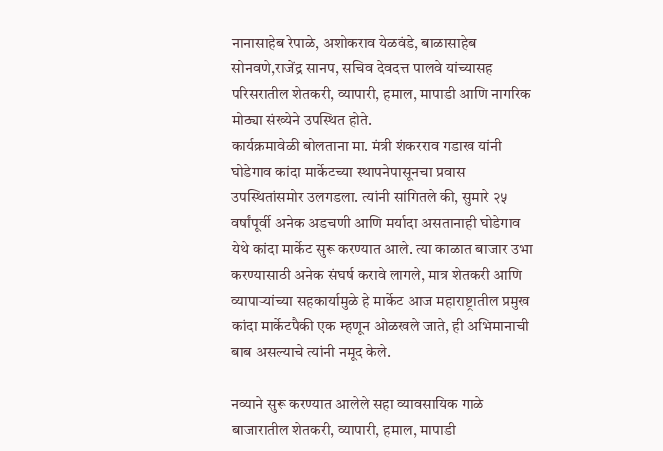नानासाहेब रेपाळे, अशोकराव येळवंडे, बाळासाहेब सोनवणे,राजेंद्र सानप, सचिव देवदत्त पालवे यांच्यासह परिसरातील शेतकरी, व्यापारी, हमाल, मापाडी आणि नागरिक मोठ्या संख्येने उपस्थित होते.
कार्यक्रमावेळी बोलताना मा. मंत्री शंकरराव गडाख यांनी घोडेगाव कांदा मार्केटच्या स्थापनेपासूनचा प्रवास उपस्थितांसमोर उलगडला. त्यांनी सांगितले की, सुमारे २५ वर्षांपूर्वी अनेक अडचणी आणि मर्यादा असतानाही घोडेगाव येथे कांदा मार्केट सुरू करण्यात आले. त्या काळात बाजार उभा करण्यासाठी अनेक संघर्ष करावे लागले, मात्र शेतकरी आणि व्यापाऱ्यांच्या सहकार्यामुळे हे मार्केट आज महाराष्ट्रातील प्रमुख कांदा मार्केटपैकी एक म्हणून ओळखले जाते, ही अभिमानाची बाब असल्याचे त्यांनी नमूद केले.

नव्याने सुरू करण्यात आलेले सहा व्यावसायिक गाळे बाजारातील शेतकरी, व्यापारी, हमाल, मापाडी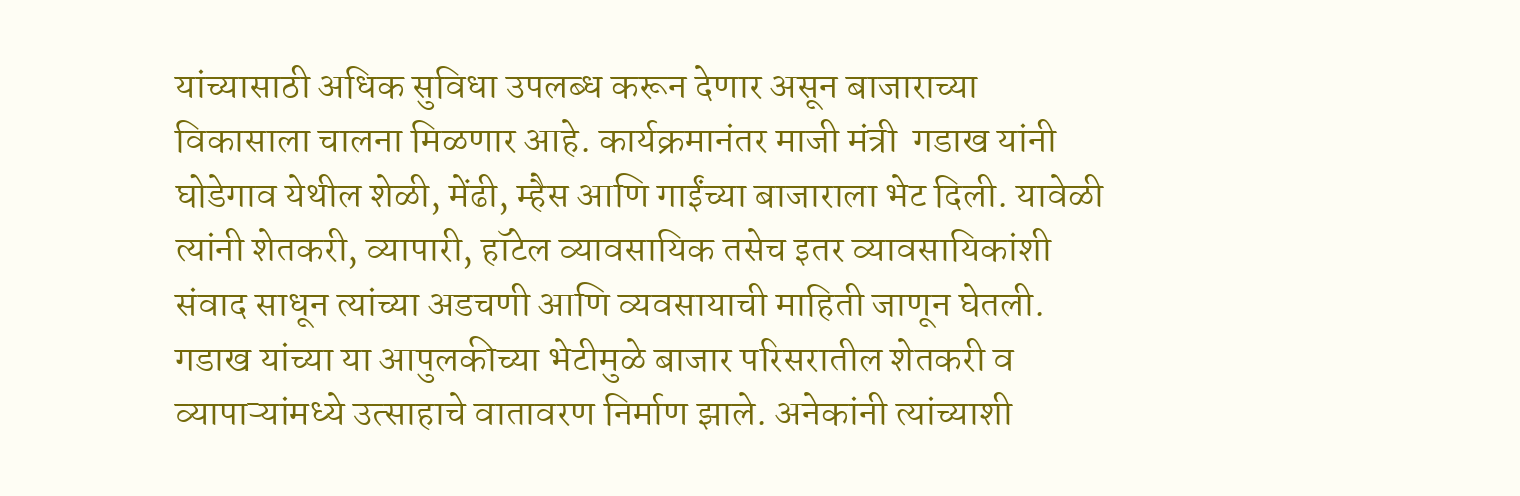यांच्यासाठी अधिक सुविधा उपलब्ध करून देणार असून बाजाराच्या विकासाला चालना मिळणार आहे. कार्यक्रमानंतर माजी मंत्री  गडाख यांनी घोडेगाव येथील शेळी, मेंढी, म्हैस आणि गाईंच्या बाजाराला भेट दिली. यावेळी त्यांनी शेतकरी, व्यापारी, हॉटेल व्यावसायिक तसेच इतर व्यावसायिकांशी संवाद साधून त्यांच्या अडचणी आणि व्यवसायाची माहिती जाणून घेतली.
गडाख यांच्या या आपुलकीच्या भेटीमुळे बाजार परिसरातील शेतकरी व व्यापाऱ्यांमध्ये उत्साहाचे वातावरण निर्माण झाले. अनेकांनी त्यांच्याशी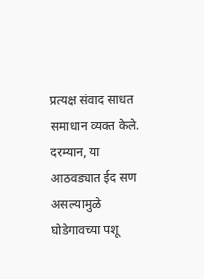प्रत्यक्ष संवाद साधत समाधान व्यक्त केले.
दरम्यान, या आठवड्यात ईद सण असल्यामुळे घोडेगावच्या पशू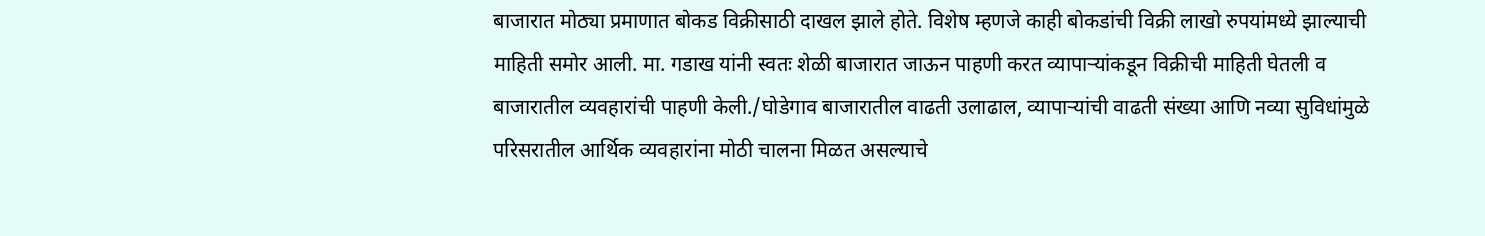बाजारात मोठ्या प्रमाणात बोकड विक्रीसाठी दाखल झाले होते. विशेष म्हणजे काही बोकडांची विक्री लाखो रुपयांमध्ये झाल्याची माहिती समोर आली. मा. गडाख यांनी स्वतः शेळी बाजारात जाऊन पाहणी करत व्यापाऱ्यांकडून विक्रीची माहिती घेतली व बाजारातील व्यवहारांची पाहणी केली./घोडेगाव बाजारातील वाढती उलाढाल, व्यापाऱ्यांची वाढती संख्या आणि नव्या सुविधांमुळे परिसरातील आर्थिक व्यवहारांना मोठी चालना मिळत असल्याचे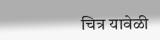चित्र यावेळी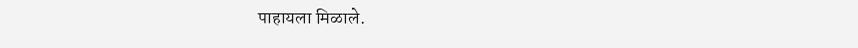पाहायला मिळाले.